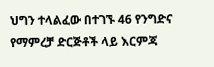ህግን ተላልፈው በተገኙ 46 የንግድና የማምረቻ ድርጅቶች ላይ እርምጃ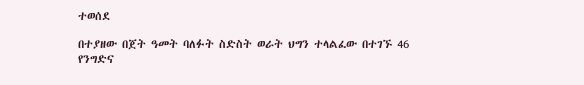ተወሰደ

በተያዘው በጀት ዓመት ባለፉት ስድስት ወራት ህግን ተላልፈው በተገኙ 46 የንግድና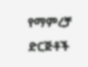የማምረቻ ድርጅቶች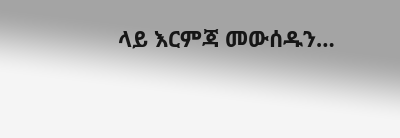ላይ እርምጃ መውሰዱን…